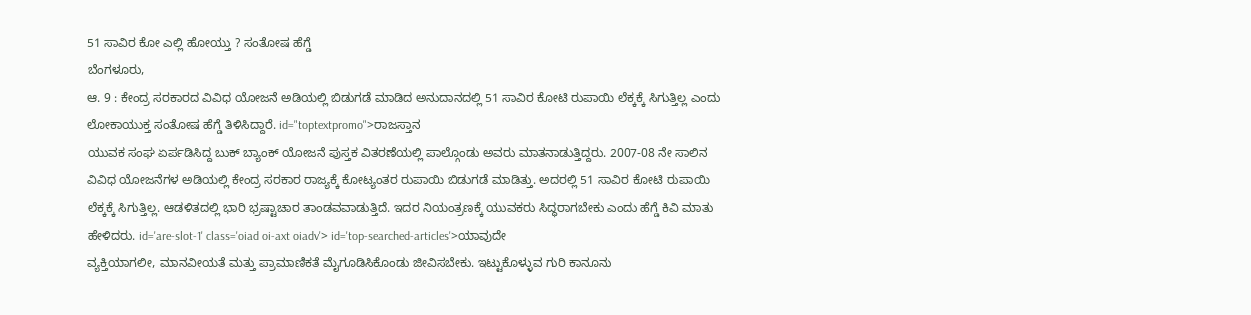51 ಸಾವಿರ ಕೋ ಎಲ್ಲಿ ಹೋಯ್ತು ? ಸಂತೋಷ ಹೆಗ್ಡೆ
ಬೆಂಗಳೂರು,
ಆ. 9 : ಕೇಂದ್ರ ಸರಕಾರದ ವಿವಿಧ ಯೋಜನೆ ಅಡಿಯಲ್ಲಿ ಬಿಡುಗಡೆ ಮಾಡಿದ ಅನುದಾನದಲ್ಲಿ 51 ಸಾವಿರ ಕೋಟಿ ರುಪಾಯಿ ಲೆಕ್ಕಕ್ಕೆ ಸಿಗುತ್ತಿಲ್ಲ ಎಂದು ಲೋಕಾಯುಕ್ತ ಸಂತೋಷ ಹೆಗ್ಡೆ ತಿಳಿಸಿದ್ದಾರೆ. id="toptextpromo">ರಾಜಸ್ತಾನ
ಯುವಕ ಸಂಘ ಏರ್ಪಡಿಸಿದ್ದ ಬುಕ್ ಬ್ಯಾಂಕ್ ಯೋಜನೆ ಪುಸ್ತಕ ವಿತರಣೆಯಲ್ಲಿ ಪಾಲ್ಗೊಂಡು ಅವರು ಮಾತನಾಡುತ್ತಿದ್ದರು. 2007-08 ನೇ ಸಾಲಿನ ವಿವಿಧ ಯೋಜನೆಗಳ ಅಡಿಯಲ್ಲಿ ಕೇಂದ್ರ ಸರಕಾರ ರಾಜ್ಯಕ್ಕೆ ಕೋಟ್ಯಂತರ ರುಪಾಯಿ ಬಿಡುಗಡೆ ಮಾಡಿತ್ತು. ಅದರಲ್ಲಿ 51 ಸಾವಿರ ಕೋಟಿ ರುಪಾಯಿ ಲೆಕ್ಕಕ್ಕೆ ಸಿಗುತ್ತಿಲ್ಲ. ಆಡಳಿತದಲ್ಲಿ ಭಾರಿ ಭ್ರಷ್ಟಾಚಾರ ತಾಂಡವವಾಡುತ್ತಿದೆ. ಇದರ ನಿಯಂತ್ರಣಕ್ಕೆ ಯುವಕರು ಸಿದ್ಧರಾಗಬೇಕು ಎಂದು ಹೆಗ್ಡೆ ಕಿವಿ ಮಾತು ಹೇಳಿದರು. id='are-slot-1' class='oiad oi-axt oiadv'> id='top-searched-articles'>ಯಾವುದೇ
ವ್ಯಕ್ತಿಯಾಗಲೀ, ಮಾನವೀಯತೆ ಮತ್ತು ಪ್ರಾಮಾಣಿಕತೆ ಮೈಗೂಡಿಸಿಕೊಂಡು ಜೀವಿಸಬೇಕು. ಇಟ್ಟುಕೊಳ್ಳುವ ಗುರಿ ಕಾನೂನು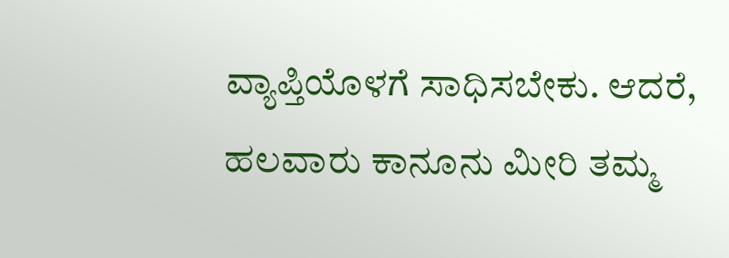ವ್ಯಾಪ್ತಿಯೊಳಗೆ ಸಾಧಿಸಬೇಕು. ಆದರೆ, ಹಲವಾರು ಕಾನೂನು ಮೀರಿ ತಮ್ಮ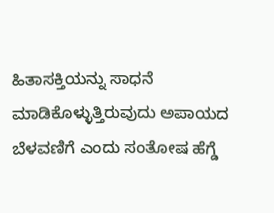ಹಿತಾಸಕ್ತಿಯನ್ನು ಸಾಧನೆ ಮಾಡಿಕೊಳ್ಳುತ್ತಿರುವುದು ಅಪಾಯದ ಬೆಳವಣಿಗೆ ಎಂದು ಸಂತೋಷ ಹೆಗ್ಡೆ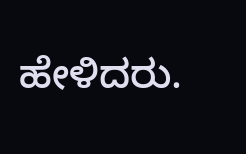ಹೇಳಿದರು.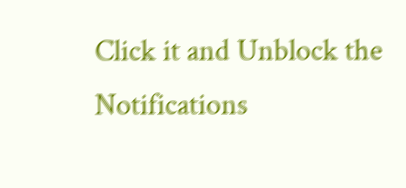Click it and Unblock the Notifications